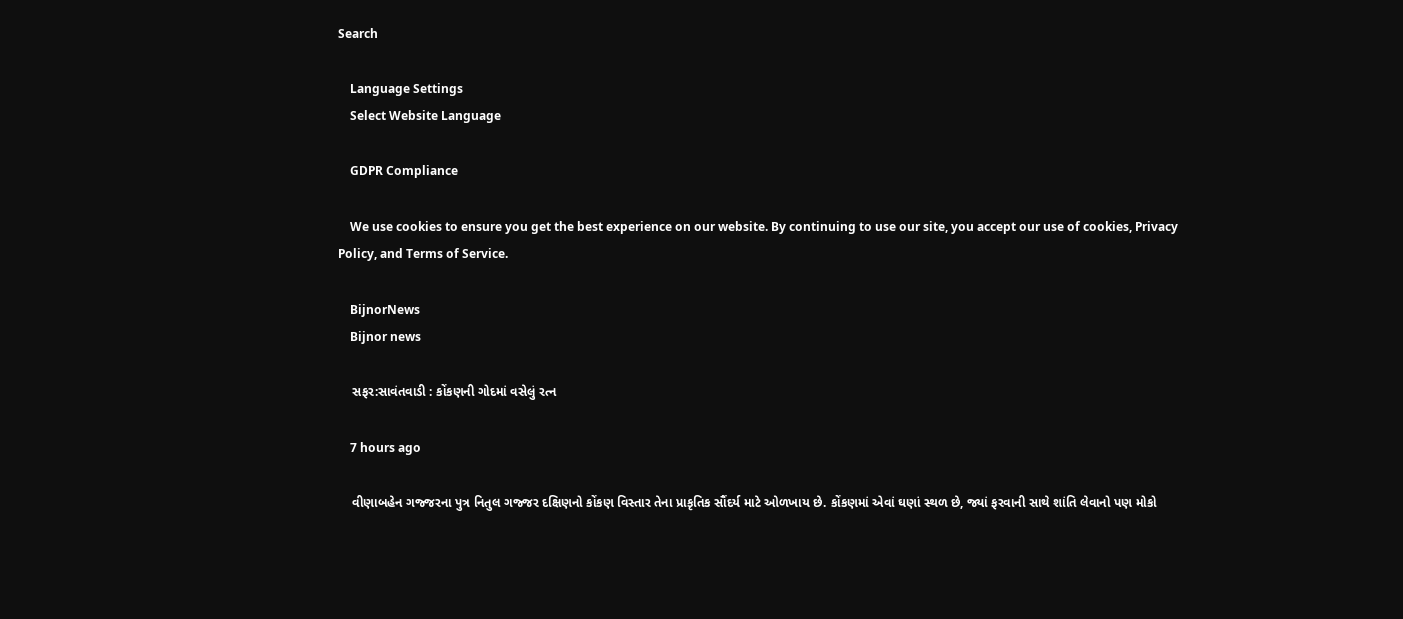Search

    Language Settings
    Select Website Language

    GDPR Compliance

    We use cookies to ensure you get the best experience on our website. By continuing to use our site, you accept our use of cookies, Privacy Policy, and Terms of Service.

    BijnorNews
    Bijnor news

    સફર:સાવંતવાડી : કોંકણની ગોદમાં વસેલું રત્ન

    7 hours ago

    વીણાબહેન ગજ્જરના પુત્ર નિતુલ ગજ્જર દક્ષિણનો કોંકણ વિસ્તાર તેના પ્રાકૃતિક સૌંદર્ય માટે ઓળખાય છે. કોંકણમાં એવાં ઘણાં સ્થળ છે, જ્યાં ફરવાની સાથે શાંતિ લેવાનો પણ મોકો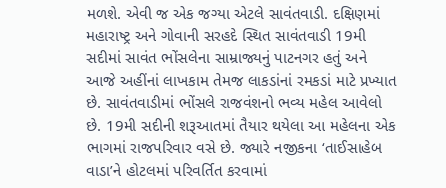મળશે. એવી જ એક જગ્યા એટલે સાવંતવાડી. દક્ષિણમાં મહારાષ્ટ્ર અને ગોવાની સરહદે સ્થિત સાવંતવાડી 19મી સદીમાં સાવંત ભોંસલેના સામ્રાજ્યનું પાટનગર હતું અને આજે અહીંનાં લાખકામ તેમજ લાકડાંનાં રમકડાં માટે પ્રખ્યાત છે. સાવંતવાડીમાં ભોંસલે રાજવંશનો ભવ્ય મહેલ આવેલો છે. 19મી સદીની શરૂઆતમાં તૈયાર થયેલા આ મહેલના એક ભાગમાં રાજપરિવાર વસે છે. જ્યારે નજીકના ‘તાઈસાહેબ વાડા’ને હોટલમાં પરિવર્તિત કરવામાં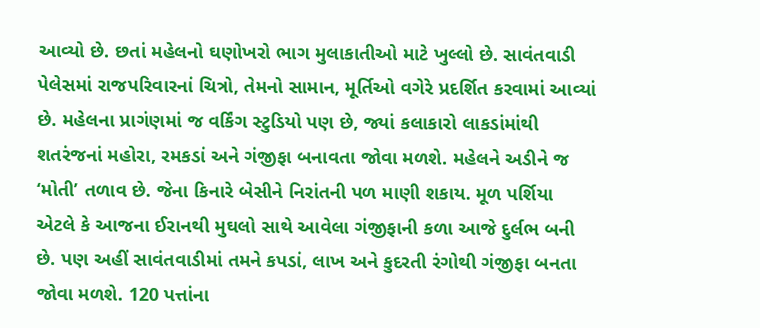આવ્યો છે. છતાં મહેલનો ઘણોખરો ભાગ મુલાકાતીઓ માટે ખુલ્લો છે. સાવંતવાડી પેલેસમાં રાજપરિવારનાં ચિત્રો, તેમનો સામાન, મૂર્તિઓ વગેરે પ્રદર્શિત કરવામાં આવ્યાં છે. મહેલના પ્રાગંણમાં જ વર્કિંગ સ્ટુડિયો પણ છે, જ્યાં કલાકારો લાકડાંમાંથી શતરંજનાં મહોરા, રમકડાં અને ગંજીફા બનાવતા જોવા મળશે. મહેલને અડીને જ ‘મોતી’ તળાવ છે. જેના કિનારે બેસીને નિરાંતની પળ માણી શકાય. મૂળ પર્શિયા એટલે કે આજના ઈરાનથી મુઘલો સાથે આવેલા ગંજીફાની કળા આજે દુર્લભ બની છે. પણ અહીં સાવંતવાડીમાં તમને કપડાં, લાખ અને કુદરતી રંગોથી ગંજીફા બનતા જોવા મળશે. 120 પત્તાંના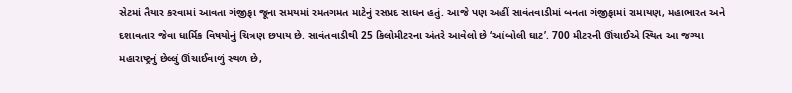સેટમાં તૈયાર કરવામાં આવતા ગંજીફા જૂના સમયમાં રમતગમત માટેનું રસપ્રદ સાધન હતું. આજે પણ અહીં સાવંતવાડીમાં બનતા ગંજીફામાં રામાયણ, મહાભારત અને દશાવતાર જેવા ધાર્મિક વિષયોનું ચિત્રણ છપાય છે. સાવંતવાડીથી 25 કિલોમીટરના અંતરે આવેલો છે ‘આંબોલી ઘાટ’. 700 મીટરની ઊંચાઈએ સ્થિત આ જગ્યા મહારાષ્ટ્રનું છેલ્લું ઊંચાઈવાળું સ્થળ છે,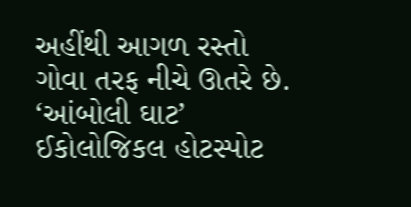અહીંથી આગળ રસ્તો ગોવા તરફ નીચે ઊતરે છે. ‘આંબોલી ઘાટ’ ઈકોલોજિકલ હોટસ્પોટ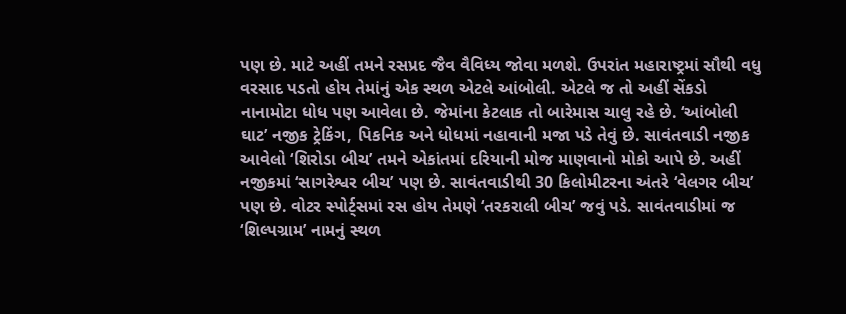પણ છે. માટે અહીં તમને રસપ્રદ જૈવ વૈવિધ્ય જોવા મળશે. ઉપરાંત મહારાષ્ટ્રમાં સૌથી વધુ વરસાદ પડતો હોય તેમાંનું એક સ્થળ એટલે આંબોલી. એટલે જ તો અહીં સેંકડો નાનામોટા ધોધ પણ આવેલા છે. જેમાંના કેટલાક તો બારેમાસ ચાલુ રહે છે. ‘આંબોલી ઘાટ’ નજીક ટ્રેકિંગ, પિકનિક અને ધોધમાં નહાવાની મજા પડે તેવું છે. સાવંતવાડી નજીક આવેલો ‘શિરોડા બીચ’ તમને એકાંતમાં દરિયાની મોજ માણવાનો મોકો આપે છે. અહીં નજીકમાં ‘સાગરેશ્વર બીચ’ પણ છે. સાવંતવાડીથી 30 કિલોમીટરના અંતરે ‘વેલગર બીચ’ પણ છે. વોટર સ્પોર્ટ્સમાં રસ હોય તેમણે ‘તરકરાલી બીચ’ જવું પડે. સાવંતવાડીમાં જ ‘શિલ્પગ્રામ’ નામનું સ્થળ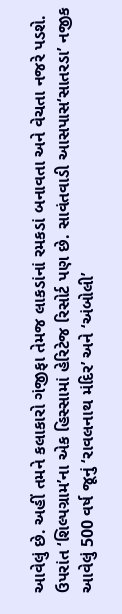આવેલું છે. અહીં તમને કલાકારો ગંજીફા તેમજ લાકડાંનાં રમકડાં બનાવતા અને વેચતા નજરે પડશે. ઉપરાંત ‘શિલ્પગ્રામ’ના એક હિસ્સામાં હેરિટેજ રિસોર્ટ પણ છે. સાવંતવાડી આસપાસ‘સાતરડા’ નજીક આવેલું 500 વર્ષ જૂનું ‘રાવલનાથ મંદિર’ અને ‘અંબોલી’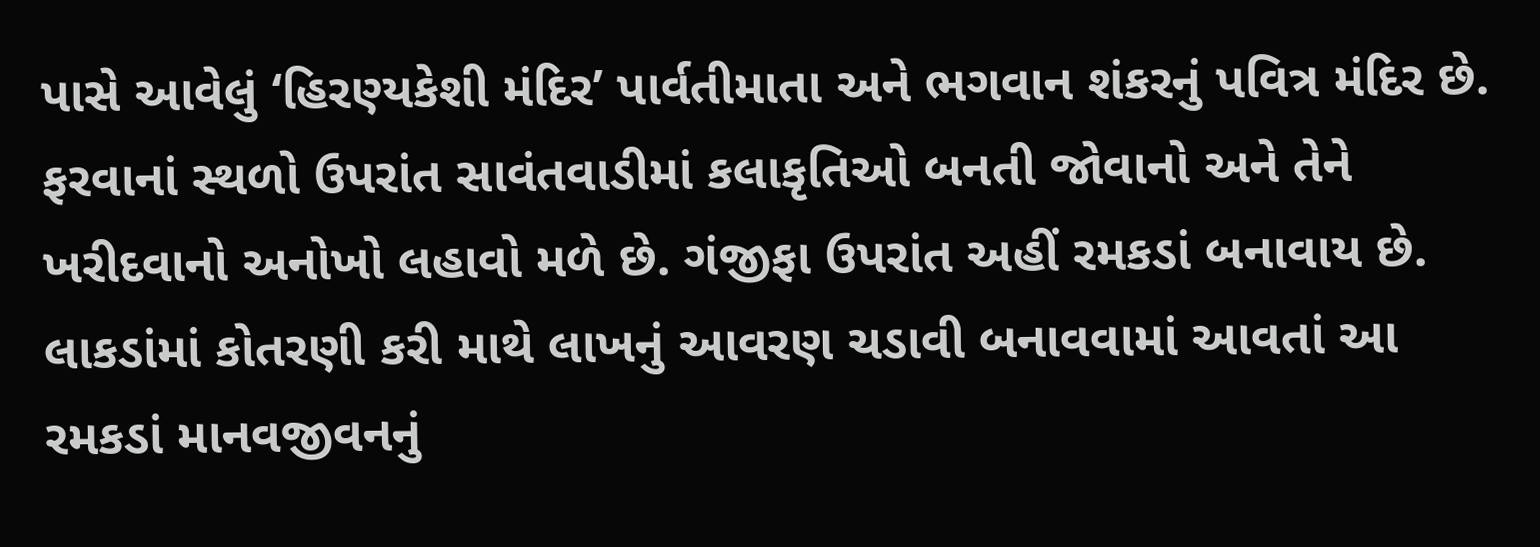પાસે આવેલું ‘હિરણ્યકેશી મંદિર’ પાર્વતીમાતા અને ભગવાન શંકરનું પવિત્ર મંદિર છે. ફરવાનાં સ્થળો ઉપરાંત સાવંતવાડીમાં કલાકૃતિઓ બનતી જોવાનો અને તેને ખરીદવાનો અનોખો લહાવો મળે છે. ગંજીફા ઉપરાંત અહીં રમકડાં બનાવાય છે. લાકડાંમાં કોતરણી કરી માથે લાખનું આવરણ ચડાવી બનાવવામાં આવતાં આ રમકડાં માનવજીવનનું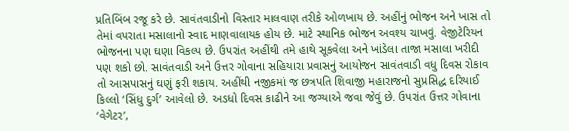પ્રતિબિંબ રજૂ કરે છે. સાવંતવાડીનો વિસ્તાર માલવાણ તરીકે ઓળખાય છે. અહીંનું ભોજન અને ખાસ તો તેમાં વપરાતા મસાલાનો સ્વાદ માણવાલાયક હોય છે. માટે સ્થાનિક ભોજન અવશ્ય ચાખવું. વેજીટેરિયન ભોજનના પણ ઘણા વિકલ્પ છે. ઉપરાંત અહીંથી તમે હાથે સૂકવેલા અને ખાંડેલા તાજા મસાલા ખરીદી પણ શકો છો. સાવંતવાડી અને ઉત્તર ગોવાના સહિયારા પ્રવાસનું આયોજન સાવંતવાડી વધુ દિવસ રોકાવ તો આસપાસનું ઘણું ફરી શકાય. અહીંથી નજીકમાં જ છત્રપતિ શિવાજી મહારાજનો સુપ્રસિદ્ધ દરિયાઈ કિલ્લો ‘સિંધુ દુર્ગ’ આવેલો છે. અડધો દિવસ કાઢીને આ જગ્યાએ જવા જેવું છે. ઉપરાંત ઉત્તર ગોવાના ‘વેગેટર’,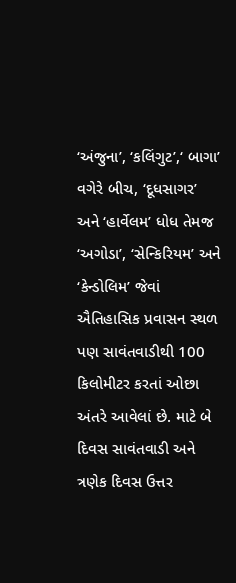‘અંજુના’, ‘કલિંગુટ’,‘ બાગા’ વગેરે બીચ, ‘દૂધસાગર’ અને ‘હાર્વેલમ’ ધોધ તેમજ ‘અગોડા’, ‘સેન્કિરિયમ’ અને ‘કેન્ડોલિમ’ જેવાં ઐતિહાસિક પ્રવાસન સ્થળ પણ સાવંતવાડીથી 100 કિલોમીટર કરતાં ઓછા અંતરે આવેલાં છે. માટે બે દિવસ સાવંતવાડી અને ત્રણેક દિવસ ઉત્તર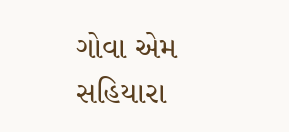ગોવા એમ સહિયારા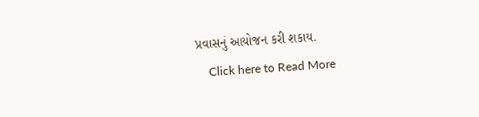પ્રવાસનું આયોજન કરી શકાય.
    Click here to Read More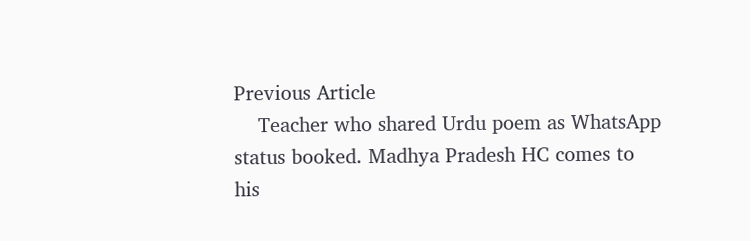Previous Article
    Teacher who shared Urdu poem as WhatsApp status booked. Madhya Pradesh HC comes to his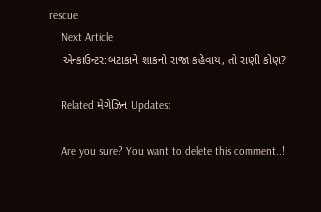rescue
    Next Article
    એન્કાઉન્ટર:બટાકાને શાકનો રાજા કહેવાય, તો રાણી કોણ?

    Related મેગેઝિન Updates:

    Are you sure? You want to delete this comment..!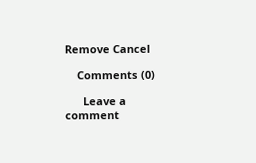Remove Cancel

    Comments (0)

      Leave a comment